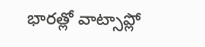భారత్లో వాట్సాప్లో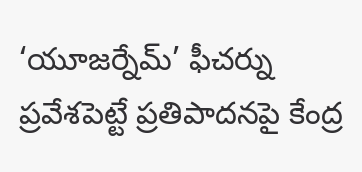‘యూజర్నేమ్’ ఫీచర్ను ప్రవేశపెట్టే ప్రతిపాదనపై కేంద్ర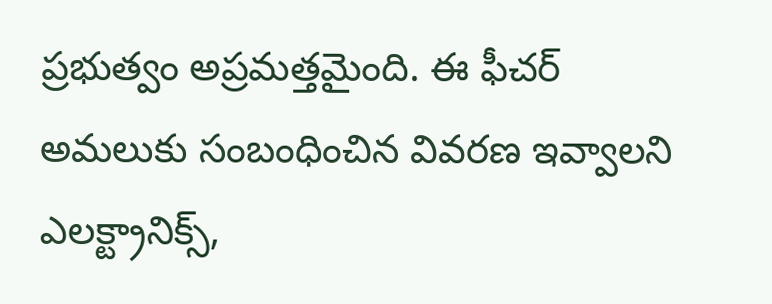ప్రభుత్వం అప్రమత్తమైంది. ఈ ఫీచర్ అమలుకు సంబంధించిన వివరణ ఇవ్వాలని ఎలక్ట్రానిక్స్,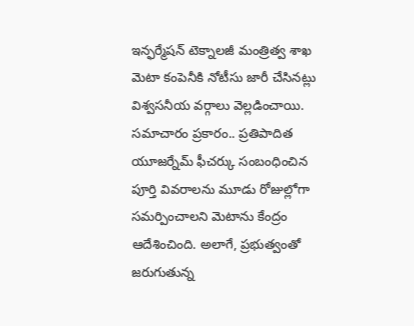ఇన్ఫర్మేషన్ టెక్నాలజీ మంత్రిత్వ శాఖ మెటా కంపెనీకి నోటీసు జారీ చేసినట్లు విశ్వసనీయ వర్గాలు వెల్లడించాయి. సమాచారం ప్రకారం.. ప్రతిపాదిత యూజర్నేమ్ ఫీచర్కు సంబంధించిన పూర్తి వివరాలను మూడు రోజుల్లోగా సమర్పించాలని మెటాను కేంద్రం ఆదేశించింది. అలాగే, ప్రభుత్వంతో జరుగుతున్న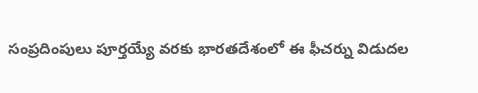సంప్రదింపులు పూర్తయ్యే వరకు భారతదేశంలో ఈ ఫీచర్ను విడుదల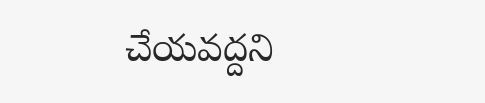చేయవద్దని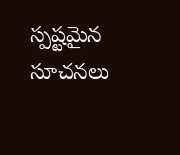స్పష్టమైన సూచనలు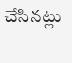చేసినట్లు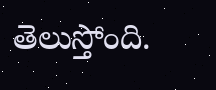తెలుస్తోంది.